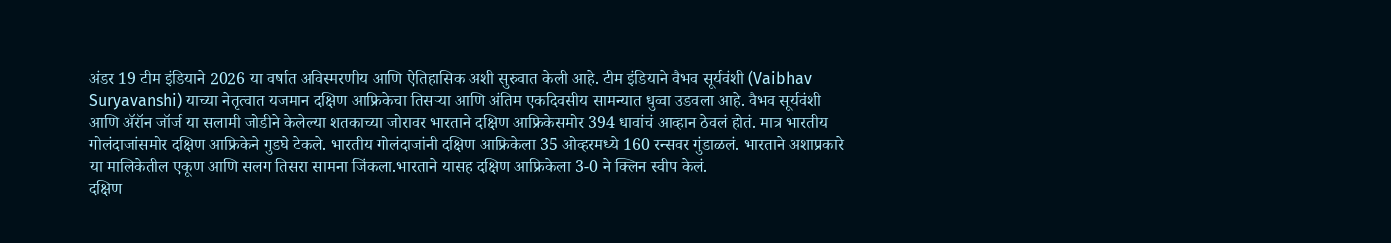अंडर 19 टीम इंडियाने 2026 या वर्षात अविस्मरणीय आणि ऐतिहासिक अशी सुरुवात केली आहे. टीम इंडियाने वैभव सूर्यवंशी (Vaibhav Suryavanshi) याच्या नेतृत्वात यजमान दक्षिण आफ्रिकेचा तिसऱ्या आणि अंतिम एकदिवसीय सामन्यात धुव्वा उडवला आहे. वैभव सूर्यवंशी आणि ॲरॉन जॉर्ज या सलामी जोडीने केलेल्या शतकाच्या जोरावर भारताने दक्षिण आफ्रिकेसमोर 394 धावांचं आव्हान ठेवलं होतं. मात्र भारतीय गोलंदाजांसमोर दक्षिण आफ्रिकेने गुडघे टेकले. भारतीय गोलंदाजांनी दक्षिण आफ्रिकेला 35 ओव्हरमध्ये 160 रन्सवर गुंडाळलं. भारताने अशाप्रकारे या मालिकेतील एकूण आणि सलग तिसरा सामना जिंकला.भारताने यासह दक्षिण आफ्रिकेला 3-0 ने क्लिन स्वीप केलं.
दक्षिण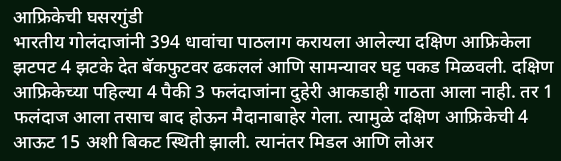आफ्रिकेची घसरगुंडी
भारतीय गोलंदाजांनी 394 धावांचा पाठलाग करायला आलेल्या दक्षिण आफ्रिकेला झटपट 4 झटके देत बॅकफुटवर ढकललं आणि सामन्यावर घट्ट पकड मिळवली. दक्षिण आफ्रिकेच्या पहिल्या 4 पैकी 3 फलंदाजांना दुहेरी आकडाही गाठता आला नाही. तर 1 फलंदाज आला तसाच बाद होऊन मैदानाबाहेर गेला. त्यामुळे दक्षिण आफ्रिकेची 4 आऊट 15 अशी बिकट स्थिती झाली. त्यानंतर मिडल आणि लोअर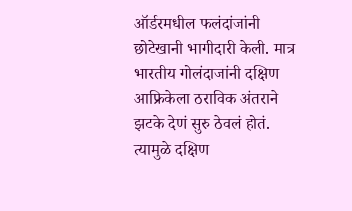ऑर्डरमधील फलंदांजांनी छोटेखानी भागीदारी केली. मात्र भारतीय गोलंदाजांनी दक्षिण आफ्रिकेला ठराविक अंतराने झटके देणं सुरु ठेवलं होतं. त्यामुळे दक्षिण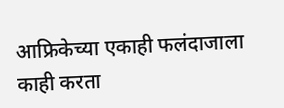आफ्रिकेच्या एकाही फलंदाजाला काही करता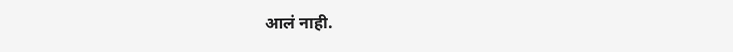आलं नाही.